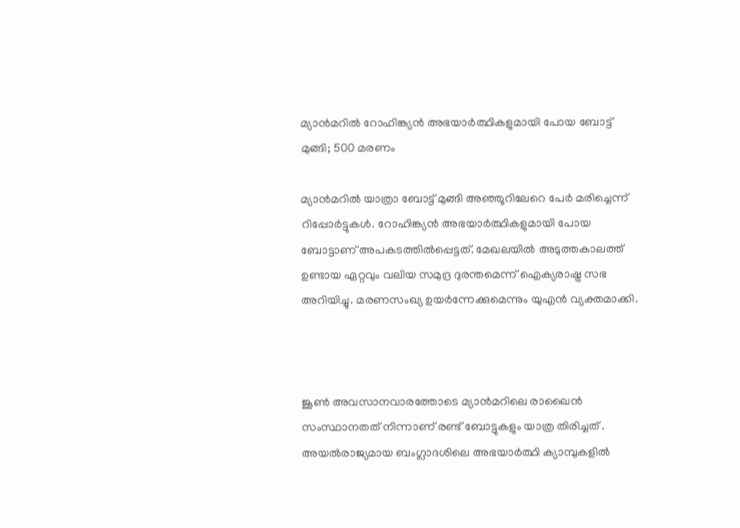മ്യാൻമറിൽ റോഹിങ്ക്യൻ അഭയാർത്ഥികളുമായി പോയ ബോട്ട് മുങ്ങി; 500 മരണം

മ്യാൻമറിൽ യാത്രാ ബോട്ട് മുങ്ങി അഞ്ഞൂറിലേറെ പേർ മരിച്ചെന്ന് റിപ്പോർട്ടുകൾ. റോഹിങ്ക്യൻ അഭയാർത്ഥികളുമായി പോയ ബോട്ടാണ് അപകടത്തിൽപ്പെട്ടത്. മേഖലയിൽ അടുത്തകാലത്ത് ഉണ്ടായ ഏറ്റവും വലിയ സമുദ്ര ദുരന്തമെന്ന് ഐക്യരാഷ്ട്ര സഭ അറിയിച്ചു. മരണസംഖ്യ ഉയർന്നേക്കുമെന്നും യുഎൻ വ്യക്തമാക്കി.



ജൂൺ അവസാനവാരത്തോടെ മ്യാൻമറിലെ രാഖൈൻ സംസ്ഥാനതത് നിന്നാണ് രണ്ട് ബോട്ടുകളും യാത്ര തിരിച്ചത് . അയൽരാജ്യമായ ബംഗ്ലാദശിലെ അഭയാർത്ഥി ക്യാമ്പുകളിൽ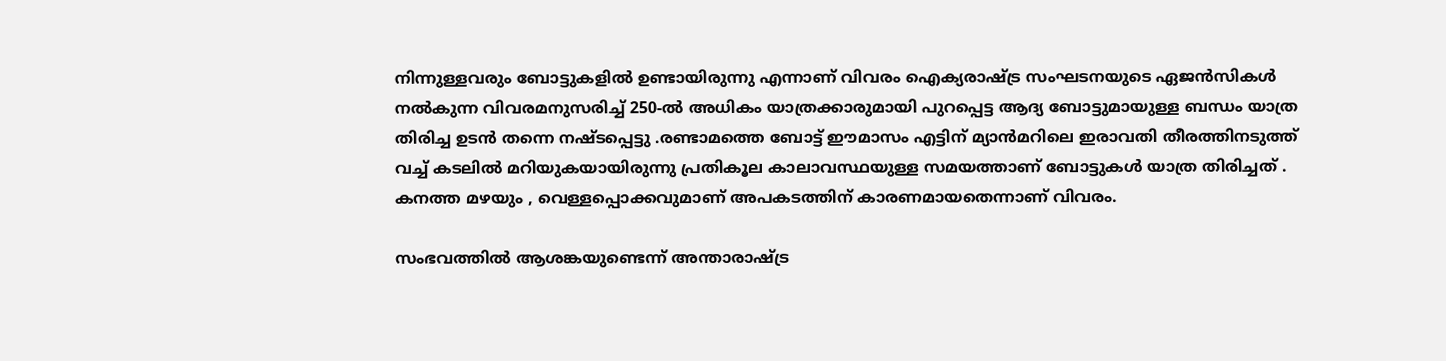നിന്നുള്ളവരും ബോട്ടുകളിൽ ഉണ്ടായിരുന്നു എന്നാണ് വിവരം ഐക്യരാഷ്ട്ര സംഘടനയുടെ ഏജൻസികൾ നൽകുന്ന വിവരമനുസരിച്ച് 250-ൽ അധികം യാത്രക്കാരുമായി പുറപ്പെട്ട ആദ്യ ബോട്ടുമായുള്ള ബന്ധം യാത്ര തിരിച്ച ഉടൻ തന്നെ നഷ്ടപ്പെട്ടു .രണ്ടാമത്തെ ബോട്ട് ഈമാസം എട്ടിന് മ്യാൻമറിലെ ഇരാവതി തീരത്തിനടുത്ത് വച്ച് കടലിൽ മറിയുകയായിരുന്നു പ്രതികൂല കാലാവസ്ഥയുള്ള സമയത്താണ് ബോട്ടുകൾ യാത്ര തിരിച്ചത് . കനത്ത മഴയും , വെള്ളപ്പൊക്കവുമാണ് അപകടത്തിന് കാരണമായതെന്നാണ് വിവരം.

സംഭവത്തിൽ ആശങ്കയുണ്ടെന്ന് അന്താരാഷ്ട്ര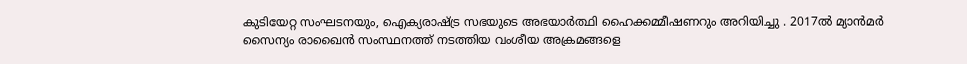കുടിയേറ്റ സംഘടനയും, ഐക്യരാഷ്ട്ര സഭയുടെ അഭയാർത്ഥി ഹൈക്കമ്മീഷണറും അറിയിച്ചു . 2017ൽ മ്യാൻമർ സൈന്യം രാഖൈൻ സംസ്ഥനത്ത് നടത്തിയ വംശീയ അക്രമങ്ങളെ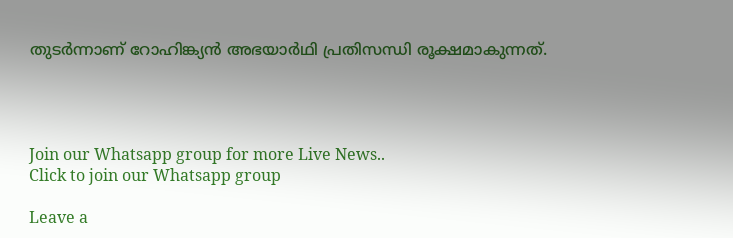തുടർന്നാണ് റോഹിങ്ക്യൻ അഭയാർഥി പ്രതിസന്ധി രൂക്ഷമാകുന്നത്.




Join our Whatsapp group for more Live News..
Click to join our Whatsapp group

Leave a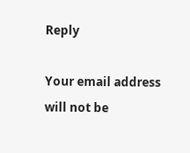Reply

Your email address will not be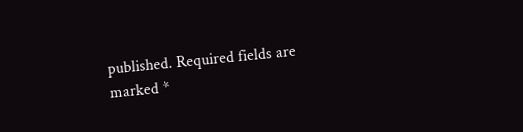published. Required fields are marked *